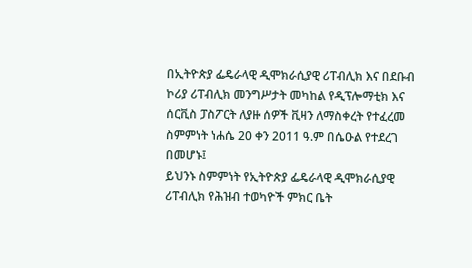በኢትዮጵያ ፌዴራላዊ ዲሞክራሲያዊ ሪፐብሊክ እና በደቡብ ኮሪያ ሪፐብሊክ መንግሥታት መካከል የዲፕሎማቲክ እና ሰርቪስ ፓስፖርት ለያዙ ሰዎች ቪዛን ለማስቀረት የተፈረመ ስምምነት ነሐሴ 20 ቀን 2011 ዓ.ም በሴዑል የተደረገ በመሆኑ፤
ይህንኑ ስምምነት የኢትዮጵያ ፌዴራላዊ ዲሞክራሲያዊ ሪፐብሊክ የሕዝብ ተወካዮች ምክር ቤት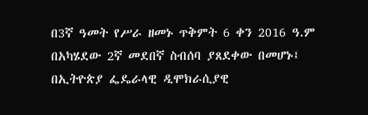በ3ኛ ዓመት የሥራ ዘመኑ ጥቅምት 6 ቀን 2016 ዓ.ም በአካሄደው 2ኛ መደበኛ ስብሰባ ያጸደቀው በመሆኑ፤
በኢትዮጵያ ፌዴራላዊ ዲሞክራሲያዊ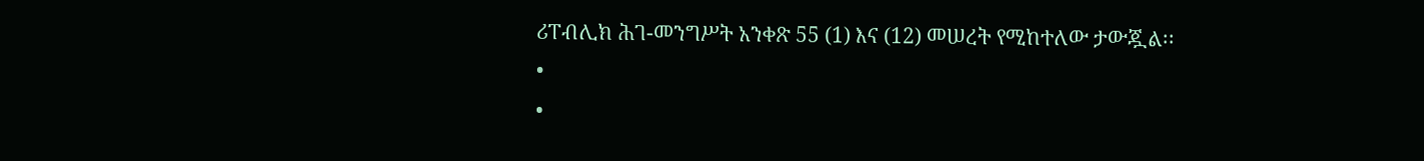ሪፐብሊክ ሕገ-መንግሥት አንቀጽ 55 (1) እና (12) መሠረት የሚከተለው ታውጇል፡፡
•
•